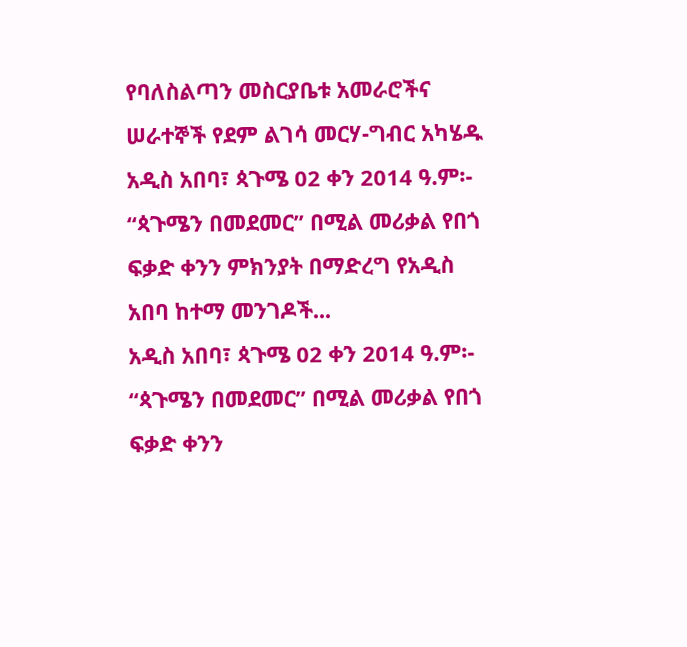የባለስልጣን መስርያቤቱ አመራሮችና ሠራተኞች የደም ልገሳ መርሃ-ግብር አካሄዱ
አዲስ አበባ፣ ጳጉሜ 02 ቀን 2014 ዓ.ም፡- “ጳጉሜን በመደመር” በሚል መሪቃል የበጎ ፍቃድ ቀንን ምክንያት በማድረግ የአዲስ አበባ ከተማ መንገዶች...
አዲስ አበባ፣ ጳጉሜ 02 ቀን 2014 ዓ.ም፡- “ጳጉሜን በመደመር” በሚል መሪቃል የበጎ ፍቃድ ቀንን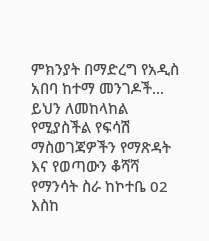ምክንያት በማድረግ የአዲስ አበባ ከተማ መንገዶች...
ይህን ለመከላከል የሚያስችል የፍሳሽ ማስወገጃዎችን የማጽዳት እና የወጣውን ቆሻሻ የማንሳት ስራ ከኮተቤ 02 እስከ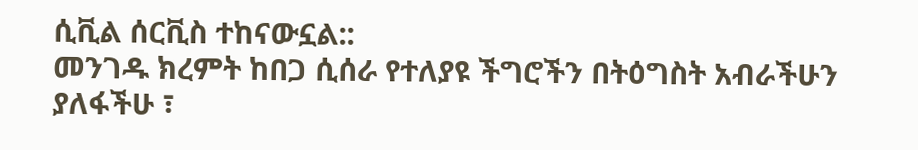ሲቪል ሰርቪስ ተከናውኗል::
መንገዱ ክረምት ከበጋ ሲሰራ የተለያዩ ችግሮችን በትዕግስት አብራችሁን ያለፋችሁ ፣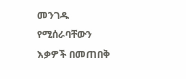መንገዱ የሚሰራባቸውን እቃዎች በመጠበቅ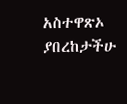አስተዋጽኦ ያበረከታችሁ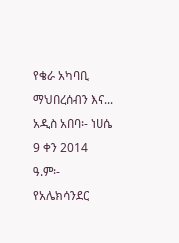የቄራ አካባቢ ማህበረሰብን እና...
አዲስ አበባ፡- ነሀሴ 9 ቀን 2014 ዓ.ም፡- የአሌክሳንደር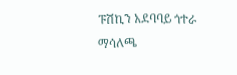ፑሽኪን አደባባይ ጎተራ ማሳለጫ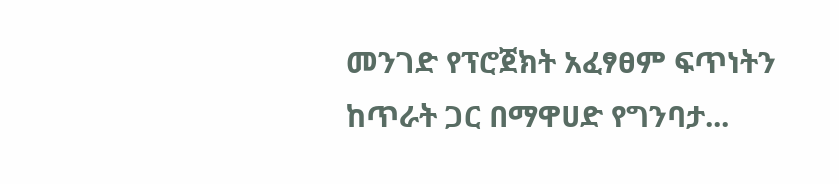መንገድ የፕሮጀክት አፈፃፀም ፍጥነትን ከጥራት ጋር በማዋሀድ የግንባታ...